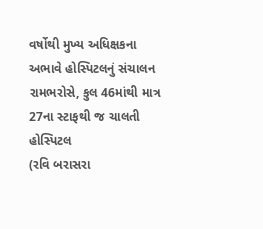વર્ષોથી મુખ્ય અધિક્ષકના અભાવે હોસ્પિટલનું સંચાલન રામભરોસે, કુલ 46માંથી માત્ર 27ના સ્ટાફથી જ ચાલતી હોસ્પિટલ
(રવિ બરાસરા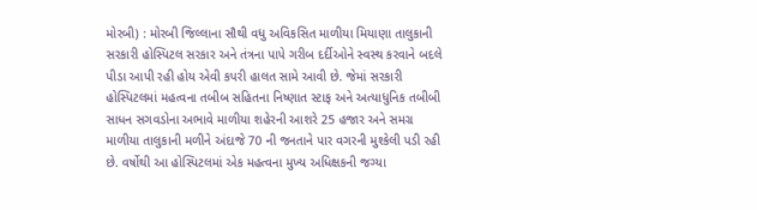મોરબી) : મોરબી જિલ્લાના સૌથી વધુ અવિકસિત માળીયા મિયાણા તાલુકાની સરકારી હોસ્પિટલ સરકાર અને તંત્રના પાપે ગરીબ દર્દીઓને સ્વસ્થ કરવાને બદલે પીડા આપી રહી હોય એવી કપરી હાલત સામે આવી છે. જેમાં સરકારી હોસ્પિટલમાં મહત્વના તબીબ સહિતના નિષ્ણાત સ્ટાફ અને અત્યાધુનિક તબીબી સાધન સગવડોના અભાવે માળીયા શહેરની આશરે 25 હજાર અને સમગ્ર માળીયા તાલુકાની મળીને અંદાજે 70 ની જનતાને પાર વગરની મુશ્કેલી પડી રહી છે. વર્ષોથી આ હોસ્પિટલમાં એક મહત્વના મુખ્ય અધિક્ષકની જગ્યા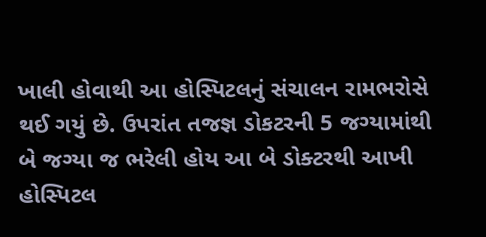ખાલી હોવાથી આ હોસ્પિટલનું સંચાલન રામભરોસે થઈ ગયું છે. ઉપરાંત તજજ્ઞ ડોકટરની 5 જગ્યામાંથી બે જગ્યા જ ભરેલી હોય આ બે ડોક્ટરથી આખી હોસ્પિટલ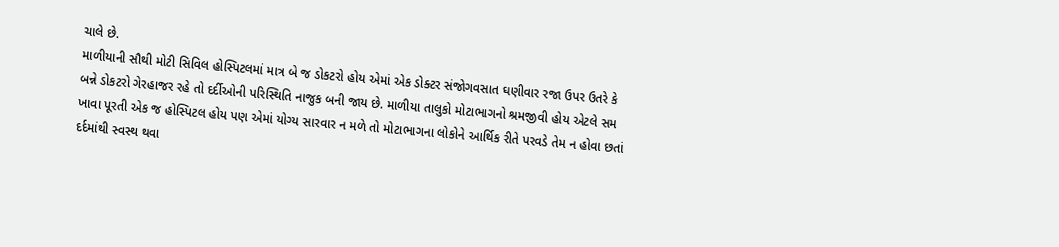ચાલે છે.
માળીયાની સૌથી મોટી સિવિલ હોસ્પિટલમાં માત્ર બે જ ડોકટરો હોય એમાં એક ડોક્ટર સંજોગવસાત ઘણીવાર રજા ઉપર ઉતરે કે બન્ને ડોકટરો ગેરહાજર રહે તો દર્દીઓની પરિસ્થિતિ નાજુક બની જાય છે. માળીયા તાલુકો મોટાભાગનો શ્રમજીવી હોય એટલે સમ ખાવા પૂરતી એક જ હોસ્પિટલ હોય પણ એમાં યોગ્ય સારવાર ન મળે તો મોટાભાગના લોકોને આર્થિક રીતે પરવડે તેમ ન હોવા છતાં દર્દમાંથી સ્વસ્થ થવા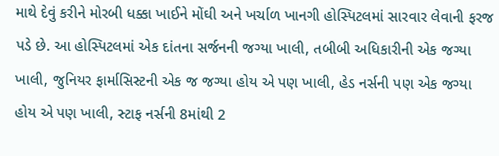માથે દેવું કરીને મોરબી ધક્કા ખાઈને મોંઘી અને ખર્ચાળ ખાનગી હોસ્પિટલમાં સારવાર લેવાની ફરજ પડે છે. આ હોસ્પિટલમાં એક દાંતના સર્જનની જગ્યા ખાલી, તબીબી અધિકારીની એક જગ્યા ખાલી, જુનિયર ફાર્માસિસ્ટની એક જ જગ્યા હોય એ પણ ખાલી, હેડ નર્સની પણ એક જગ્યા હોય એ પણ ખાલી, સ્ટાફ નર્સની 8માંથી 2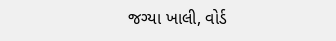જગ્યા ખાલી, વોર્ડ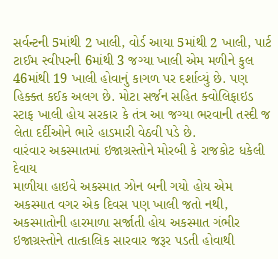સર્વન્ટની 5માંથી 2 ખાલી, વોર્ડ આયા 5માંથી 2 ખાલી, પાર્ટ ટાઈમ સ્વીપરની 6માંથી 3 જગ્યા ખાલી એમ મળીને કુલ 46માંથી 19 ખાલી હોવાનું કાગળ પર દર્શાવ્યું છે. પણ હિક્ક્ત કઈક અલગ છે. મોટા સર્જન સહિત ક્વોલિફાઇડ સ્ટાફ ખાલી હોય સરકાર કે તંત્ર આ જગ્યા ભરવાની તસ્દી જ લેતા દર્દીઓને ભારે હાડમારી વેઠવી પડે છે.
વારંવાર અકસ્માતમાં ઇજાગ્રસ્તોને મોરબી કે રાજકોટ ધકેલી દેવાય
માળીયા હાઇવે અકસ્માત ઝોન બની ગયો હોય એમ અકસ્માત વગર એક દિવસ પણ ખાલી જતો નથી, અકસ્માતોની હારમાળા સર્જાતી હોય અકસ્માત ગંભીર ઇજાગ્રસ્તોને તાત્કાલિક સારવાર જરૂર પડતી હોવાથી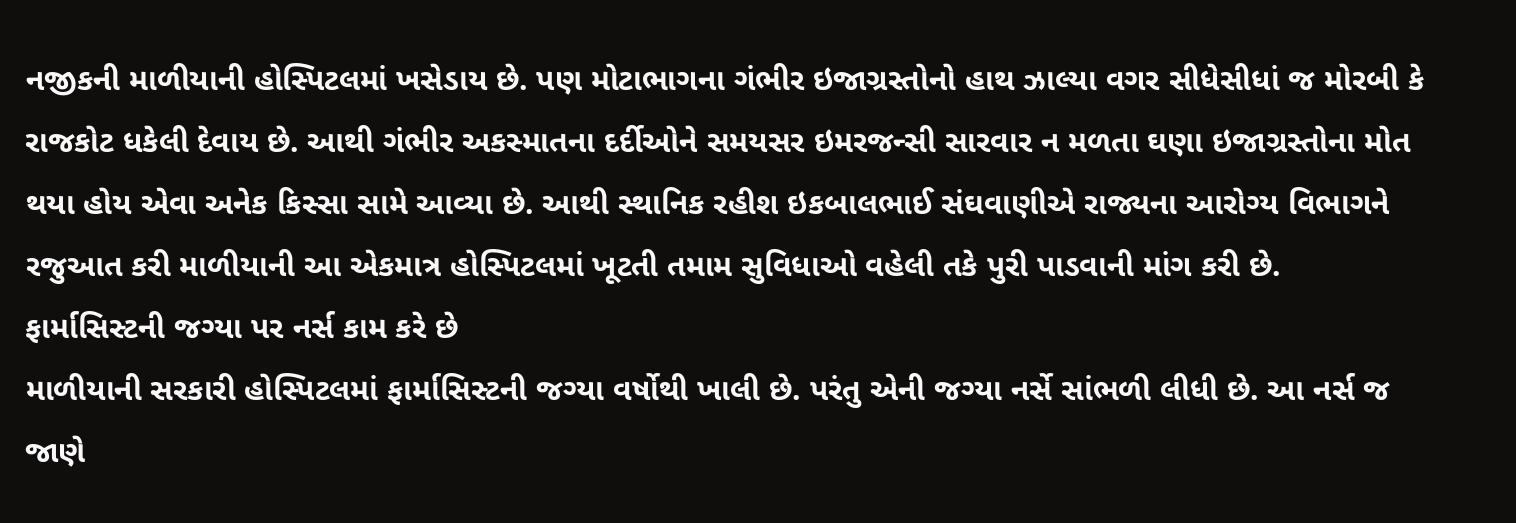નજીકની માળીયાની હોસ્પિટલમાં ખસેડાય છે. પણ મોટાભાગના ગંભીર ઇજાગ્રસ્તોનો હાથ ઝાલ્યા વગર સીધેસીધાં જ મોરબી કે રાજકોટ ધકેલી દેવાય છે. આથી ગંભીર અકસ્માતના દર્દીઓને સમયસર ઇમરજન્સી સારવાર ન મળતા ઘણા ઇજાગ્રસ્તોના મોત થયા હોય એવા અનેક કિસ્સા સામે આવ્યા છે. આથી સ્થાનિક રહીશ ઇકબાલભાઈ સંઘવાણીએ રાજ્યના આરોગ્ય વિભાગને રજુઆત કરી માળીયાની આ એકમાત્ર હોસ્પિટલમાં ખૂટતી તમામ સુવિધાઓ વહેલી તકે પુરી પાડવાની માંગ કરી છે.
ફાર્માસિસ્ટની જગ્યા પર નર્સ કામ કરે છે
માળીયાની સરકારી હોસ્પિટલમાં ફાર્માસિસ્ટની જગ્યા વર્ષોથી ખાલી છે. પરંતુ એની જગ્યા નર્સે સાંભળી લીધી છે. આ નર્સ જ જાણે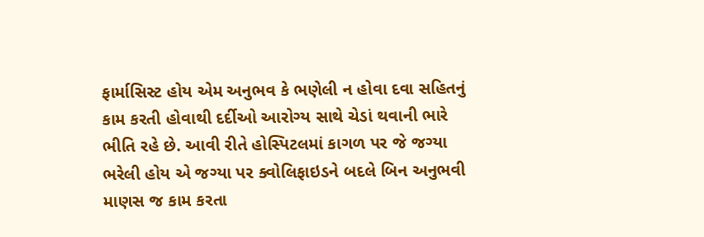ફાર્માસિસ્ટ હોય એમ અનુભવ કે ભણેલી ન હોવા દવા સહિતનું કામ કરતી હોવાથી દર્દીઓ આરોગ્ય સાથે ચેડાં થવાની ભારે ભીતિ રહે છે. આવી રીતે હોસ્પિટલમાં કાગળ પર જે જગ્યા ભરેલી હોય એ જગ્યા પર ક્વોલિફાઇડને બદલે બિન અનુભવી માણસ જ કામ કરતા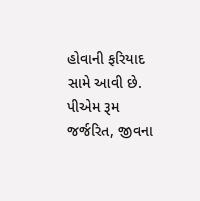હોવાની ફરિયાદ સામે આવી છે.
પીએમ રૂમ જર્જરિત, જીવના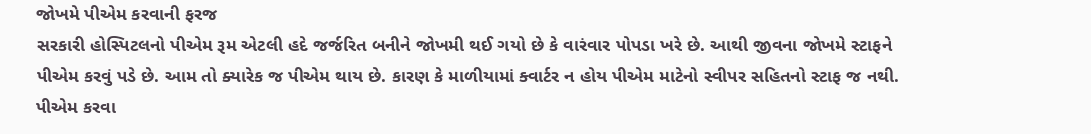જોખમે પીએમ કરવાની ફરજ
સરકારી હોસ્પિટલનો પીએમ રૂમ એટલી હદે જર્જરિત બનીને જોખમી થઈ ગયો છે કે વારંવાર પોપડા ખરે છે. આથી જીવના જોખમે સ્ટાફને પીએમ કરવું પડે છે. આમ તો ક્યારેક જ પીએમ થાય છે. કારણ કે માળીયામાં ક્વાર્ટર ન હોય પીએમ માટેનો સ્વીપર સહિતનો સ્ટાફ જ નથી. પીએમ કરવા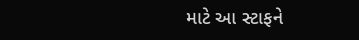માટે આ સ્ટાફને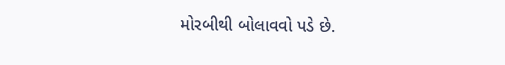મોરબીથી બોલાવવો પડે છે.